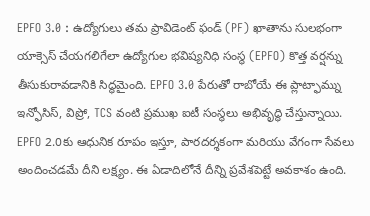EPFO 3.0 : ఉద్యోగులు తమ ప్రావిడెంట్ ఫండ్ (PF) ఖాతాను సులభంగా యాక్సెస్ చేయగలిగేలా ఉద్యోగుల భవిష్యనిధి సంస్థ (EPFO) కొత్త వర్షన్ను తీసుకురావడానికి సిద్ధమైంది. EPFO 3.0 పేరుతో రాబోయే ఈ ప్లాట్ఫామ్ను ఇన్ఫోసిస్, విప్రో, TCS వంటి ప్రముఖ ఐటీ సంస్థలు అభివృద్ధి చేస్తున్నాయి. EPFO 2.0కు ఆధునిక రూపం ఇస్తూ, పారదర్శకంగా మరియు వేగంగా సేవలు అందించడమే దీని లక్ష్యం. ఈ ఏడాదిలోనే దీన్ని ప్రవేశపెట్టే అవకాశం ఉంది.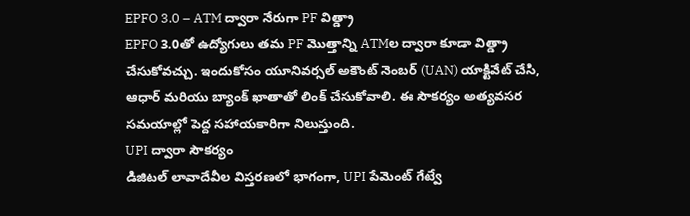EPFO 3.0 – ATM ద్వారా నేరుగా PF విత్డ్రా
EPFO 3.0తో ఉద్యోగులు తమ PF మొత్తాన్ని ATMల ద్వారా కూడా విత్డ్రా చేసుకోవచ్చు. ఇందుకోసం యూనివర్సల్ అకౌంట్ నెంబర్ (UAN) యాక్టివేట్ చేసి, ఆధార్ మరియు బ్యాంక్ ఖాతాతో లింక్ చేసుకోవాలి. ఈ సౌకర్యం అత్యవసర సమయాల్లో పెద్ద సహాయకారిగా నిలుస్తుంది.
UPI ద్వారా సౌకర్యం
డిజిటల్ లావాదేవీల విస్తరణలో భాగంగా, UPI పేమెంట్ గేట్వే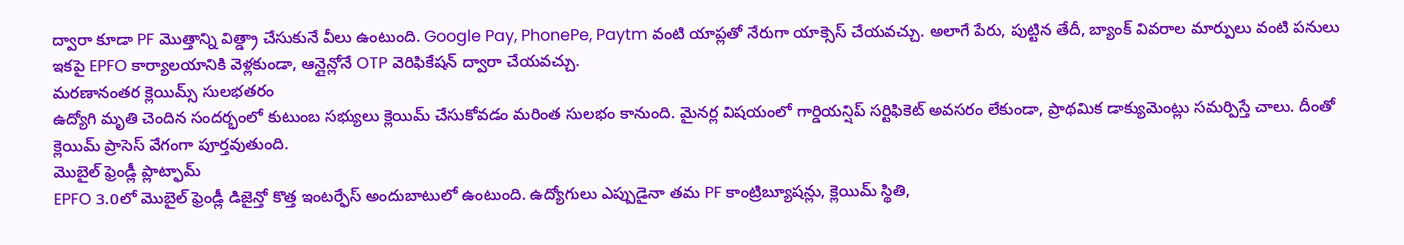ద్వారా కూడా PF మొత్తాన్ని విత్డ్రా చేసుకునే వీలు ఉంటుంది. Google Pay, PhonePe, Paytm వంటి యాప్లతో నేరుగా యాక్సెస్ చేయవచ్చు. అలాగే పేరు, పుట్టిన తేదీ, బ్యాంక్ వివరాల మార్పులు వంటి పనులు ఇకపై EPFO కార్యాలయానికి వెళ్లకుండా, ఆన్లైన్లోనే OTP వెరిఫికేషన్ ద్వారా చేయవచ్చు.
మరణానంతర క్లెయిమ్స్ సులభతరం
ఉద్యోగి మృతి చెందిన సందర్భంలో కుటుంబ సభ్యులు క్లెయిమ్ చేసుకోవడం మరింత సులభం కానుంది. మైనర్ల విషయంలో గార్డియన్షిప్ సర్టిఫికెట్ అవసరం లేకుండా, ప్రాథమిక డాక్యుమెంట్లు సమర్పిస్తే చాలు. దీంతో క్లెయిమ్ ప్రాసెస్ వేగంగా పూర్తవుతుంది.
మొబైల్ ఫ్రెండ్లీ ప్లాట్ఫామ్
EPFO 3.0లో మొబైల్ ఫ్రెండ్లీ డిజైన్తో కొత్త ఇంటర్ఫేస్ అందుబాటులో ఉంటుంది. ఉద్యోగులు ఎప్పుడైనా తమ PF కాంట్రిబ్యూషన్లు, క్లెయిమ్ స్థితి,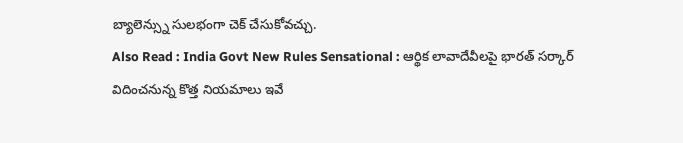బ్యాలెన్స్ను సులభంగా చెక్ చేసుకోవచ్చు.
Also Read : India Govt New Rules Sensational : ఆర్థిక లావాదేవీలపై భారత్ సర్కార్ విదించనున్న కొత్త నియమాలు ఇవే